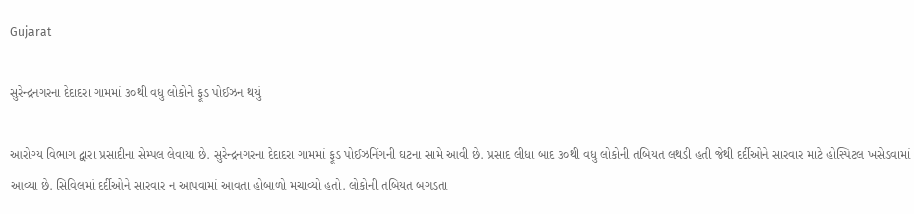Gujarat

સુરેન્દ્રનગરના દેદાદરા ગામમાં ૩૦થી વધુ લોકોને ફૂડ પોઈઝન થયું

આરોગ્ય વિભાગ દ્વારા પ્રસાદીના સેમ્પલ લેવાયા છે. સુરેન્દ્રનગરના દેદાદરા ગામમાં ફૂડ પોઈઝનિંગની ઘટના સામે આવી છે. પ્રસાદ લીધા બાદ ૩૦થી વધુ લોકોની તબિયત લથડી હતી જેથી દર્દીઓને સારવાર માટે હોસ્પિટલ ખસેડવામાં આવ્યા છે. સિવિલમાં દર્દીઓને સારવાર ન આપવામાં આવતા હોબાળો મચાવ્યો હતો. લોકોની તબિયત બગડતા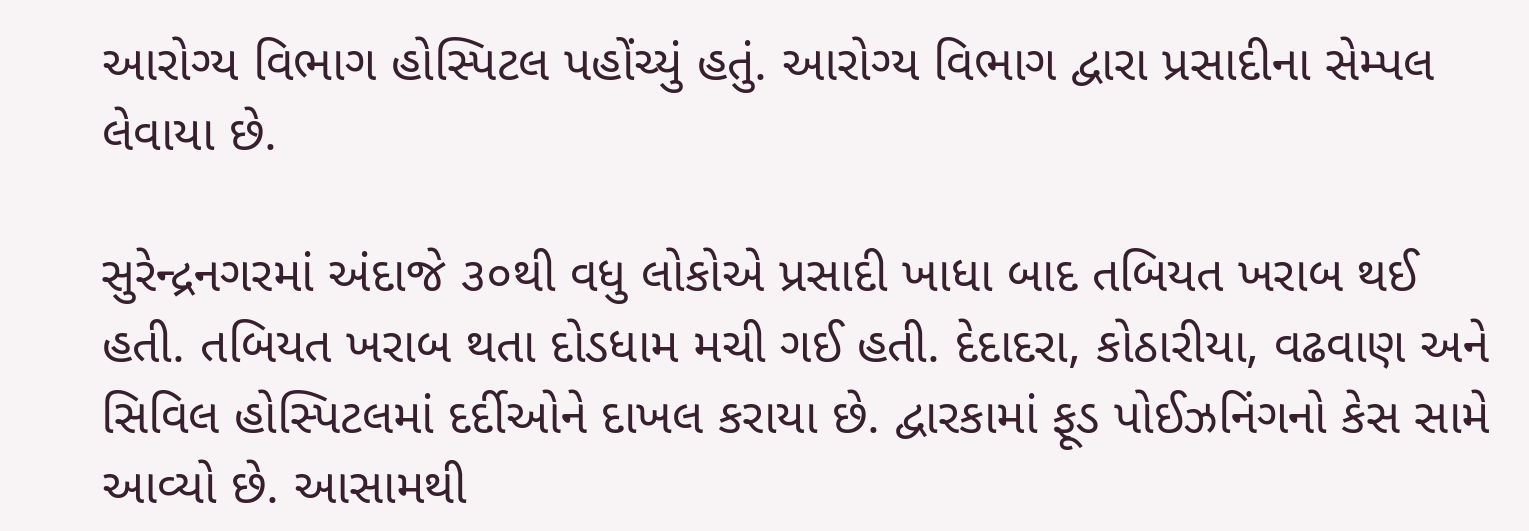આરોગ્ય વિભાગ હોસ્પિટલ પહોંચ્યું હતું. આરોગ્ય વિભાગ દ્વારા પ્રસાદીના સેમ્પલ લેવાયા છે.

સુરેન્દ્રનગરમાં અંદાજે ૩૦થી વધુ લોકોએ પ્રસાદી ખાધા બાદ તબિયત ખરાબ થઈ હતી. તબિયત ખરાબ થતા દોડધામ મચી ગઈ હતી. દેદાદરા, કોઠારીયા, વઢવાણ અને સિવિલ હોસ્પિટલમાં દર્દીઓને દાખલ કરાયા છે. દ્વારકામાં ફૂડ પોઈઝનિંગનો કેસ સામે આવ્યો છે. આસામથી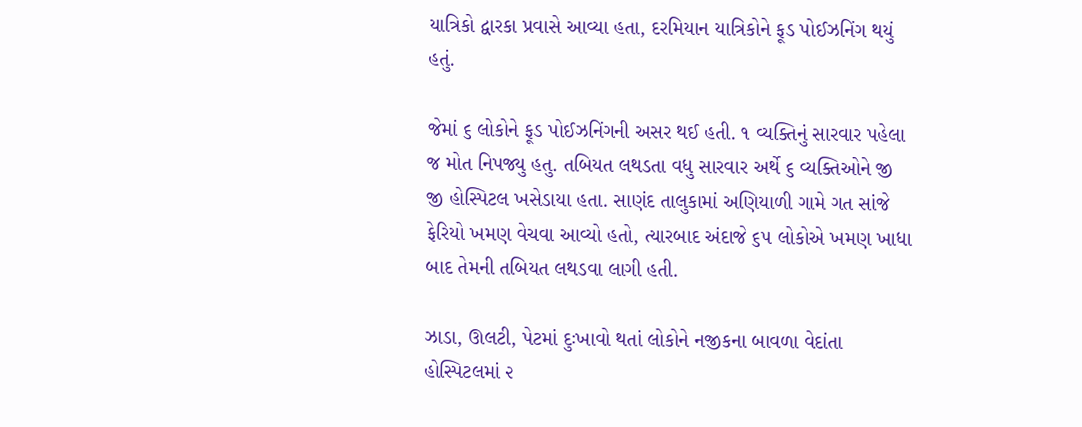યાત્રિકો દ્વારકા પ્રવાસે આવ્યા હતા, દરમિયાન યાત્રિકોને ફૂડ પોઈઝનિંગ થયું હતું.

જેમાં ૬ લોકોને ફૂડ પોઈઝનિંગની અસર થઈ હતી. ૧ વ્યક્તિનું સારવાર પહેલા જ મોત નિપજ્યુ હતુ. તબિયત લથડતા વધુ સારવાર અર્થે ૬ વ્યક્તિઓને જી જી હોસ્પિટલ ખસેડાયા હતા. સાણંદ તાલુકામાં અણિયાળી ગામે ગત સાંજે ફેરિયો ખમણ વેચવા આવ્યો હતો, ત્યારબાદ અંદાજે ૬૫ લોકોએ ખમણ ખાધા બાદ તેમની તબિયત લથડવા લાગી હતી.

ઝાડા, ઊલટી, પેટમાં દુઃખાવો થતાં લોકોને નજીકના બાવળા વેદાંતા હોસ્પિટલમાં ૨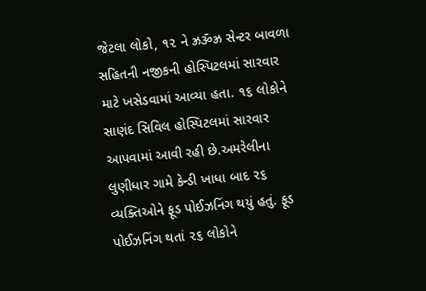જેટલા લોકો, ૧૨ ને ઝ્રૐઝ્ર સેન્ટર બાવળા સહિતની નજીકની હોસ્પિટલમાં સારવાર માટે ખસેડવામાં આવ્યા હતા. ૧૬ લોકોને સાણંદ સિવિલ હોસ્પિટલમાં સારવાર આપવામાં આવી રહી છે.અમરેલીના લુણીધાર ગામે કેન્ડી ખાધા બાદ ૨૬ વ્યક્તિઓને ફૂડ પોઈઝનિંગ થયું હતું. ફૂડ પોઈઝનિંગ થતાં ૨૬ લોકોને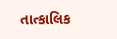તાત્કાલિક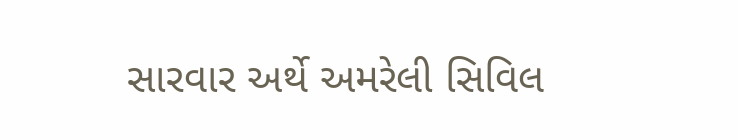સારવાર અર્થે અમરેલી સિવિલ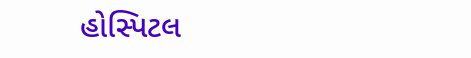હોસ્પિટલ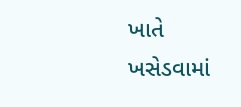ખાતે ખસેડવામાં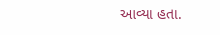આવ્યા હતા.